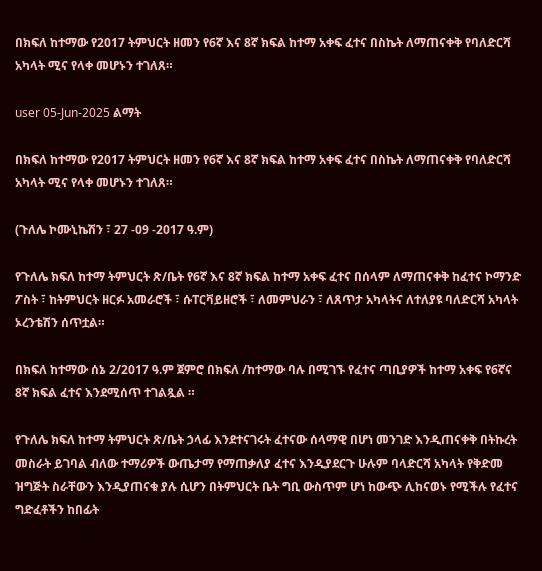በክፍለ ከተማው የ2017 ትምህርት ዘመን የ6ኛ እና 8ኛ ክፍል ከተማ አቀፍ ፈተና በስኬት ለማጠናቀቅ የባለድርሻ አካላት ሚና የላቀ መሆኑን ተገለጸ።

user 05-Jun-2025 ልማት

በክፍለ ከተማው የ2017 ትምህርት ዘመን የ6ኛ እና 8ኛ ክፍል ከተማ አቀፍ ፈተና በስኬት ለማጠናቀቅ የባለድርሻ አካላት ሚና የላቀ መሆኑን ተገለጸ።

(ጉለሌ ኮሙኒኬሽን ፣ 27 -09 -2017 ዓ.ም)

የጉለሌ ክፍለ ከተማ ትምህርት ጽ/ቤት የ6ኛ እና 8ኛ ክፍል ከተማ አቀፍ ፈተና በሰላም ለማጠናቀቅ ከፈተና ኮማንድ ፖስት ፣ ከትምህርት ዘርፉ አመራሮች ፣ ሱፐርቫይዘሮች ፣ ለመምህራን ፣ ለጸጥታ አካላትና ለተለያዩ ባለድርሻ አካላት ኦረንቴሽን ሰጥቷል።

በክፍለ ከተማው ሰኔ 2/2017 ዓ.ም ጀምሮ በክፍለ /ከተማው ባሉ በሚገኙ የፈተና ጣቢያዎች ከተማ አቀፍ የ6ኛና 8ኛ ክፍል ፈተና እንደሚሰጥ ተገልጿል ።

የጉለሌ ክፍለ ከተማ ትምህርት ጽ/ቤት ኃላፊ እንደተናገሩት ፈተናው ሰላማዊ በሆነ መንገድ እንዲጠናቀቅ በትኩረት መስራት ይገባል ብለው ተማሪዎች ውጤታማ የማጠቃለያ ፈተና እንዲያደርጉ ሁሉም ባላድርሻ አካላት የቅድመ ዝግጅት ስራቸውን እንዲያጠናቁ ያሉ ሲሆን በትምህርት ቤት ግቢ ውስጥም ሆነ ከውጭ ሊከናወኑ የሚችሉ የፈተና ግድፈቶችን ከበፊት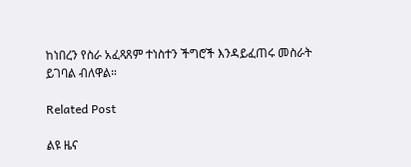ከነበረን የስራ አፈጻጸም ተነስተን ችግሮች እንዳይፈጠሩ መስራት ይገባል ብለዋል።

Related Post

ልዩ ዜና